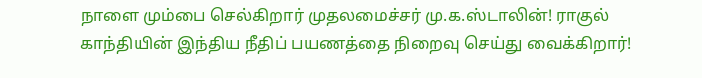நாளை மும்பை செல்கிறார் முதலமைச்சர் மு.க.ஸ்டாலின்! ராகுல் காந்தியின் இந்திய நீதிப் பயணத்தை நிறைவு செய்து வைக்கிறார்!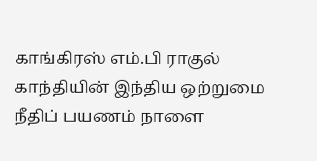காங்கிரஸ் எம்.பி ராகுல் காந்தியின் இந்திய ஒற்றுமை நீதிப் பயணம் நாளை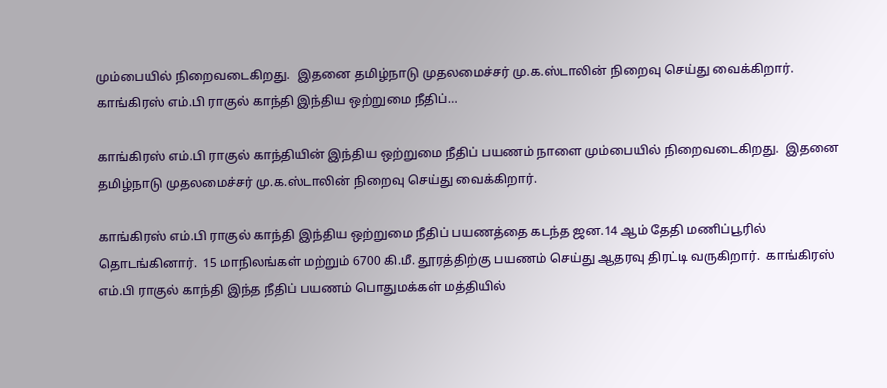மும்பையில் நிறைவடைகிறது.  இதனை தமிழ்நாடு முதலமைச்சர் மு.க.ஸ்டாலின் நிறைவு செய்து வைக்கிறார். காங்கிரஸ் எம்.பி ராகுல் காந்தி இந்திய ஒற்றுமை நீதிப்…

காங்கிரஸ் எம்.பி ராகுல் காந்தியின் இந்திய ஒற்றுமை நீதிப் பயணம் நாளை மும்பையில் நிறைவடைகிறது.  இதனை தமிழ்நாடு முதலமைச்சர் மு.க.ஸ்டாலின் நிறைவு செய்து வைக்கிறார்.

காங்கிரஸ் எம்.பி ராகுல் காந்தி இந்திய ஒற்றுமை நீதிப் பயணத்தை கடந்த ஜன.14 ஆம் தேதி மணிப்பூரில் தொடங்கினார்.  15 மாநிலங்கள் மற்றும் 6700 கி.மீ. தூரத்திற்கு பயணம் செய்து ஆதரவு திரட்டி வருகிறார்.  காங்கிரஸ் எம்.பி ராகுல் காந்தி இந்த நீதிப் பயணம் பொதுமக்கள் மத்தியில்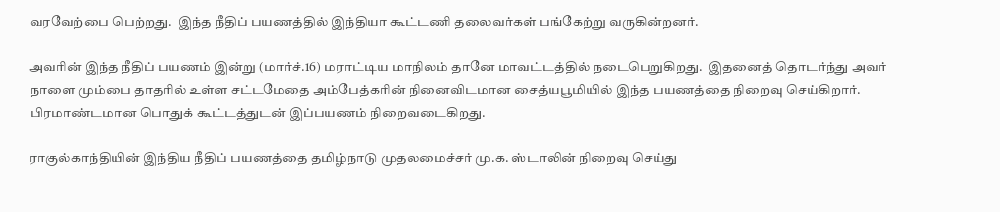வரவேற்பை பெற்றது.  இந்த நீதிப் பயணத்தில் இந்தியா கூட்டணி தலைவர்கள் பங்கேற்று வருகின்றனர்.

அவரின் இந்த நீதிப் பயணம் இன்று (மார்ச்.16) மராட்டிய மாநிலம் தானே மாவட்டத்தில் நடைபெறுகிறது.  இதனைத் தொடர்ந்து அவர் நாளை மும்பை தாதரில் உள்ள சட்டமேதை அம்பேத்கரின் நினைவிடமான சைத்யபூமியில் இந்த பயணத்தை நிறைவு செய்கிறார். பிரமாண்டமான பொதுக் கூட்டத்துடன் இப்பயணம் நிறைவடைகிறது.

ராகுல்காந்தியின் இந்திய நீதிப் பயணத்தை தமிழ்நாடு முதலமைச்சர் மு.க. ஸ்டாலின் நிறைவு செய்து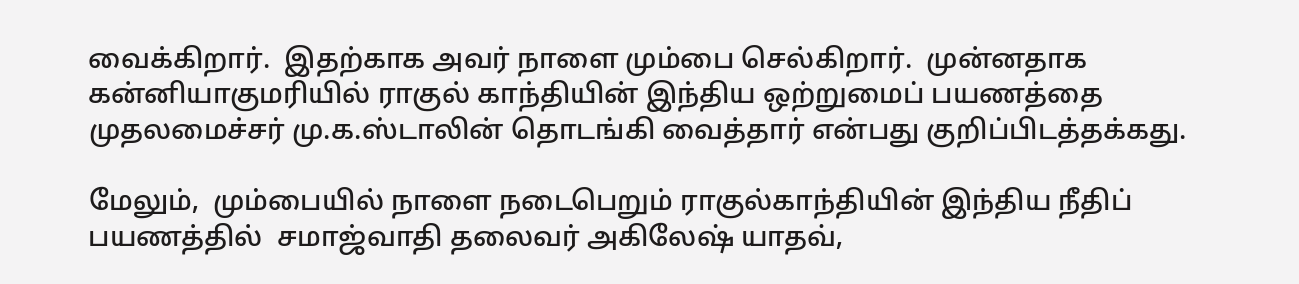வைக்கிறார்.  இதற்காக அவர் நாளை மும்பை செல்கிறார்.  முன்னதாக கன்னியாகுமரியில் ராகுல் காந்தியின் இந்திய ஒற்றுமைப் பயணத்தை முதலமைச்சர் மு.க.ஸ்டாலின் தொடங்கி வைத்தார் என்பது குறிப்பிடத்தக்கது.

மேலும்,  மும்பையில் நாளை நடைபெறும் ராகுல்காந்தியின் இந்திய நீதிப் பயணத்தில்  சமாஜ்வாதி தலைவர் அகிலேஷ் யாதவ்,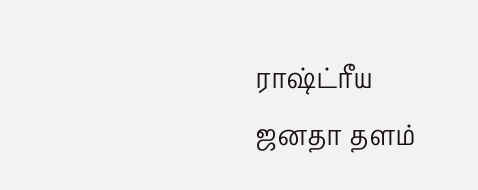ராஷ்ட்ரீய ஜனதா தளம்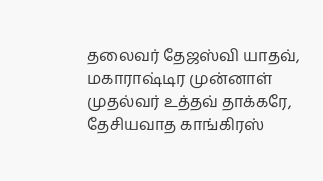தலைவர் தேஜஸ்வி யாதவ்,  மகாராஷ்டிர முன்னாள் முதல்வர் உத்தவ் தாக்கரே,  தேசியவாத காங்கிரஸ்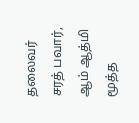தலைவர் சரத் பவார்,  ஆம் ஆத்மி மூத்த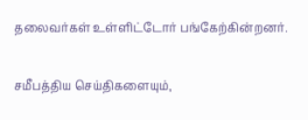தலைவர்கள் உள்ளிட்டோர் பங்கேற்கின்றனர்.

சமீபத்திய செய்திகளையும்,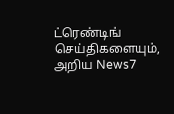ட்ரெண்டிங் செய்திகளையும், அறிய News7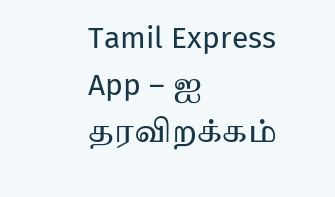Tamil Express App – ஐ தரவிறக்கம்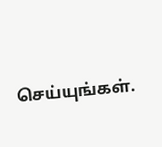செய்யுங்கள்.